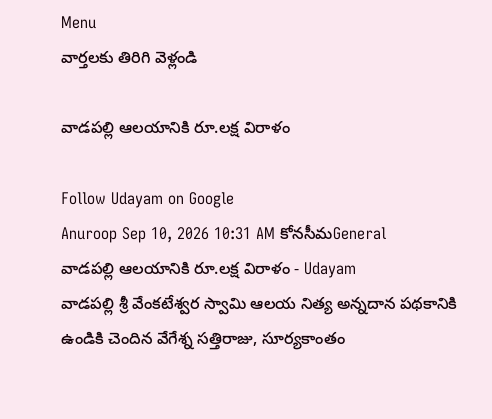Menu
వార్తలకు తిరిగి వెళ్లండి

వాడపల్లి ఆలయానికి రూ.లక్ష విరాళం

Follow Udayam on Google
Anuroop Sep 10, 2026 10:31 AM కోనసీమGeneral
వాడపల్లి ఆలయానికి రూ.లక్ష విరాళం - Udayam
వాడపల్లి శ్రీ వేంకటేశ్వర స్వామి ఆలయ నిత్య అన్నదాన పథకానికి ఉండికి చెందిన వేగేశ్న సత్తిరాజు, సూర్యకాంతం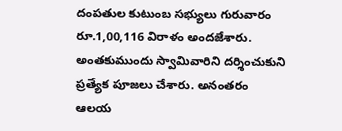దంపతుల కుటుంబ సభ్యులు గురువారం రూ.1,00,116 విరాళం అందజేశారు. అంతకుముందు స్వామివారిని దర్శించుకుని ప్రత్యేక పూజలు చేశారు. అనంతరం ఆలయ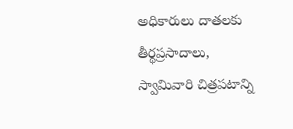అధికారులు దాతలకు తీర్థప్రసాదాలు, స్వామివారి చిత్రపటాన్ని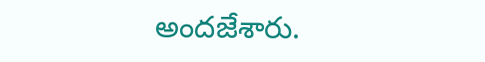అందజేశారు.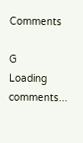Comments

G
Loading comments...